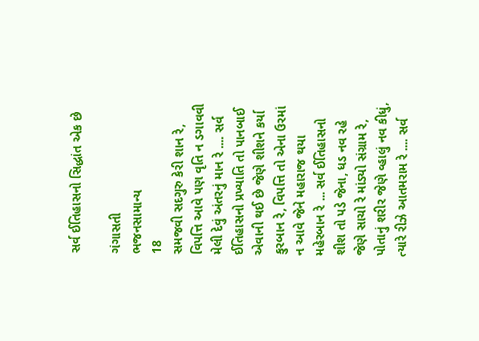સર્વ ઈતિહાસનો સિદ્ધાંત એક છે

ગંગાસતી
ભજનસામાન્ય
18
સમજવી સદગુરુ કેરી શાન રે, વિપત્તિ આવે પણ વૃતિ ન ડગાવવી મેલી દેવું અંતરનું માન રે .... સર્વ ઈતિહાસનો પ્રખ્યાતિ તો પાનબાઈ એવાની થઈ છે જેણે શીશને કર્યા કુરબાન રે, વિપત્તિ તો એના ઉરમાં ન આવે જેને મહારાજ થયા મહેરબાન રે ... સર્વ ઈતિહાસનો શીશ તો પડે જેના, ધડ નવ રહે જેણે સાચો રે માંડ્યો સંગ્રામ રે, પોતાનું શરીર જેણે વ્હાલું નવ કીધું, ત્યારે રીઝે આતમરામ રે .... સર્વ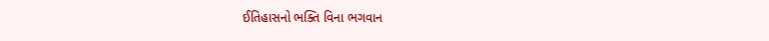ઈતિહાસનો ભક્તિ વિના ભગવાન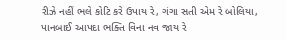રીઝે નહીં ભલે કોટિ કરે ઉપાય રે, ગંગા સતી એમ રે બોલિયા, પાનબાઈ આપદા ભક્તિ વિના નવ જાય રે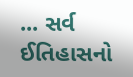... સર્વ ઈતિહાસનો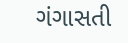ગંગાસતી